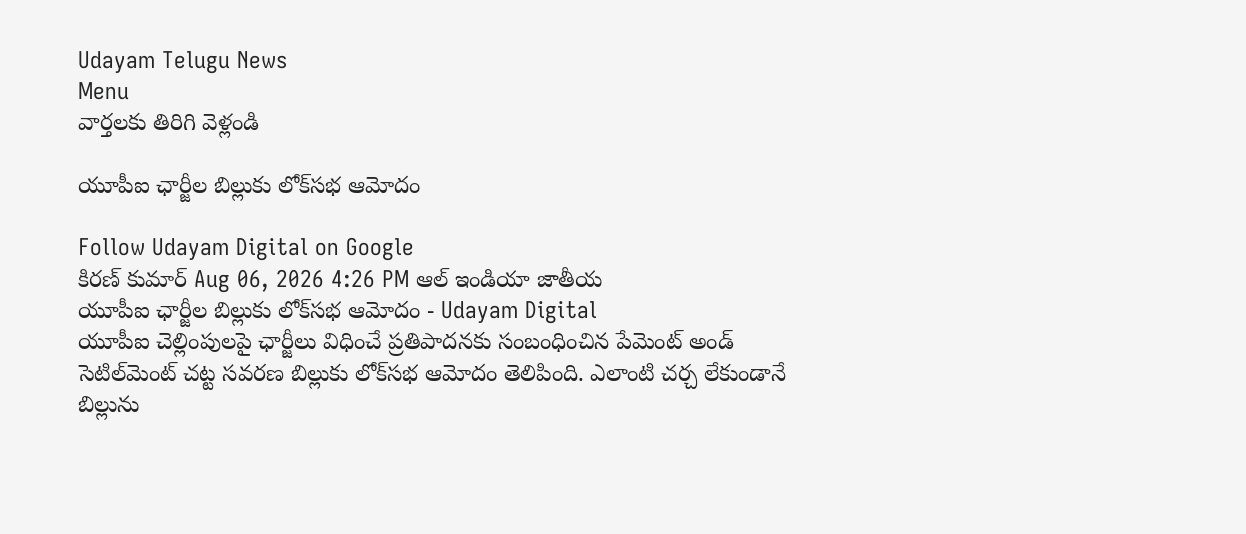Udayam Telugu News
Menu
వార్తలకు తిరిగి వెళ్లండి

యూపీఐ ఛార్జీల బిల్లుకు లోక్‌సభ ఆమోదం

Follow Udayam Digital on Google
కిరణ్ కుమార్ Aug 06, 2026 4:26 PM ఆల్ ఇండియా జాతీయ
యూపీఐ ఛార్జీల బిల్లుకు లోక్‌సభ ఆమోదం - Udayam Digital
యూపీఐ చెల్లింపులపై ఛార్జీలు విధించే ప్రతిపాదనకు సంబంధించిన పేమెంట్ అండ్ సెటిల్‌మెంట్ చట్ట సవరణ బిల్లుకు లోక్‌సభ ఆమోదం తెలిపింది. ఎలాంటి చర్చ లేకుండానే బిల్లును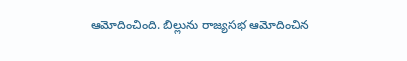ఆమోదించింది. బిల్లును రాజ్యసభ ఆమోదించిన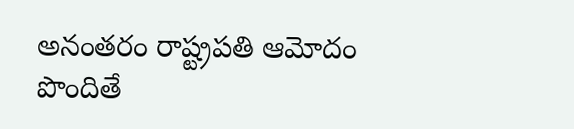అనంతరం రాష్ట్రపతి ఆమోదం పొందితే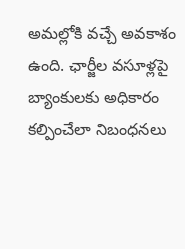అమల్లోకి వచ్చే అవకాశం ఉంది. ఛార్జీల వసూళ్లపై బ్యాంకులకు అధికారం కల్పించేలా నిబంధనలు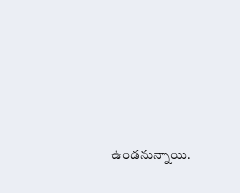ఉండనున్నాయి.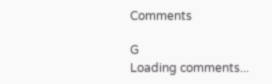Comments

G
Loading comments...